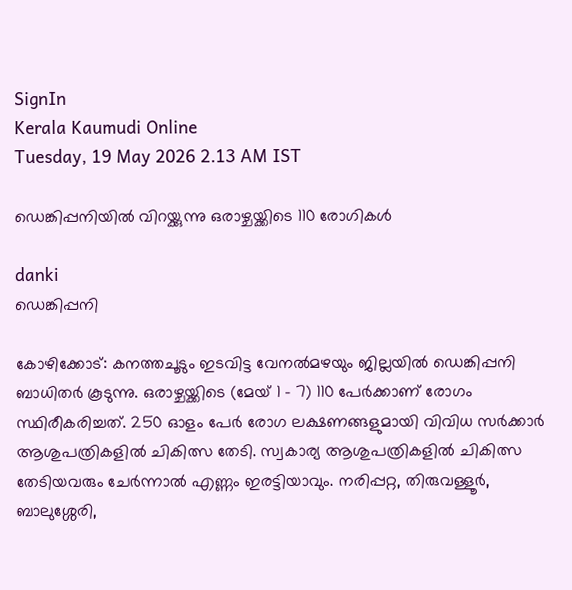SignIn
Kerala Kaumudi Online
Tuesday, 19 May 2026 2.13 AM IST

ഡെങ്കിപ്പനിയിൽ വിറയ്ക്കുന്നു ഒരാഴ്ചയ്ക്കിടെ 110 രോഗികൾ

danki
ഡെങ്കിപ്പനി

കോഴിക്കോട്: കനത്തചൂടും ഇടവിട്ട വേനൽമഴയും ജില്ലയിൽ ഡെങ്കിപ്പനി ബാധിതർ കൂടുന്നു. ഒരാഴ്ചയ്ക്കിടെ (മേയ് 1 - 7) 110 പേർക്കാണ് രോഗം സ്ഥിരീകരിച്ചത്. 250 ഓളം പേർ രോഗ ലക്ഷണങ്ങളുമായി വിവിധ സർക്കാർ ആശുപത്രികളിൽ ചികിത്സ തേടി. സ്വകാര്യ ആശുപത്രികളിൽ ചികിത്സ തേടിയവരും ചേർന്നാൽ എണ്ണം ഇരട്ടിയാവും. നരിപ്പറ്റ, തിരുവള്ളൂർ, ബാലുശ്ശേരി,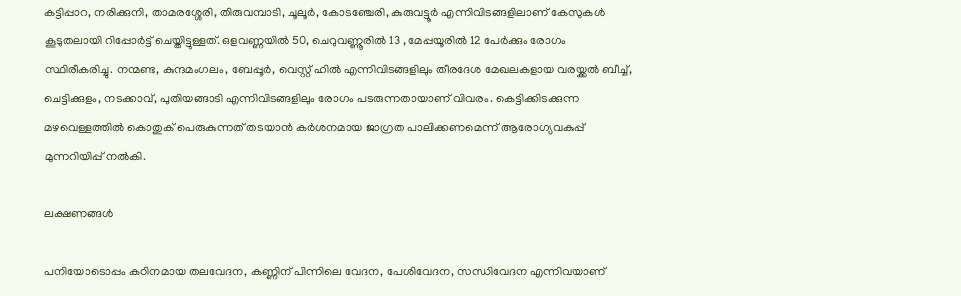കട്ടിപ്പാറ, നരിക്കുനി, താമരശ്ശേരി, തിരുവമ്പാടി, ചൂലൂർ, കോടഞ്ചേരി, കുരുവട്ടൂർ എന്നിവിടങ്ങളിലാണ് കേസുകൾ കൂടുതലായി റിപ്പോർട്ട് ചെയ്തിട്ടുള്ളത്. ഒളവണ്ണയിൽ 50, ചെറുവണ്ണൂരിൽ 13 , മേപ്പയൂരിൽ 12 പേർക്കും രോഗം സ്ഥിരീകരിച്ചു. നന്മണ്ട, കുന്ദമംഗലം, ബേപ്പൂർ, വെസ്റ്റ് ഹിൽ എന്നിവിടങ്ങളിലും തീരദേശ മേഖലകളായ വരയ്ക്കൽ ബീച്ച്, ചെട്ടിക്കുളം, നടക്കാവ്, പുതിയങ്ങാടി എന്നിവിടങ്ങളിലും രോഗം പടരുന്നതായാണ് വിവരം. കെട്ടിക്കിടക്കുന്ന മഴവെള്ളത്തിൽ കൊതുക് പെരുകുന്നത് തടയാൻ കർശനമായ ജാഗ്രത പാലിക്കണമെന്ന് ആരോഗ്യവകുപ്പ് മുന്നറിയിപ്പ് നൽകി.

ലക്ഷണങ്ങൾ

പനിയോടൊപ്പം കഠിനമായ തലവേദന, കണ്ണിന് പിന്നിലെ വേദന, പേശിവേദന, സന്ധിവേദന എന്നിവയാണ്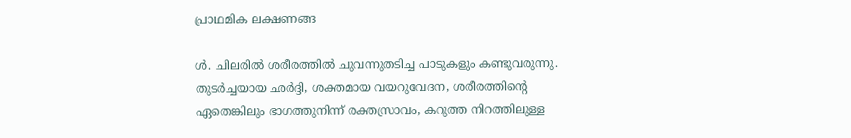പ്രാഥമിക ലക്ഷണങ്ങ

ൾ. ചിലരിൽ ശരീരത്തിൽ ചുവന്നുതടിച്ച പാടുകളും കണ്ടുവരുന്നു. തുടർച്ചയായ ഛർദ്ദി, ശക്തമായ വയറുവേദന, ശരീരത്തിന്റെ ഏതെങ്കിലും ഭാഗത്തുനിന്ന് രക്തസ്രാവം, കറുത്ത നിറത്തിലുള്ള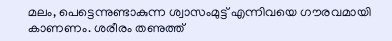മലം, പെട്ടെന്നുണ്ടാകുന്ന ശ്വാസംമുട്ട് എന്നിവയെ ഗൗരവമായി കാണണം. ശരീരം തണുത്ത്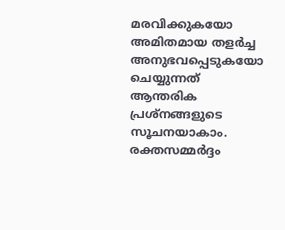മരവിക്കുകയോ അമിതമായ തളർച്ച അനുഭവപ്പെടുകയോ ചെയ്യുന്നത് ആന്തരിക പ്രശ്നങ്ങളുടെ സൂചനയാകാം. രക്തസമ്മർദ്ദം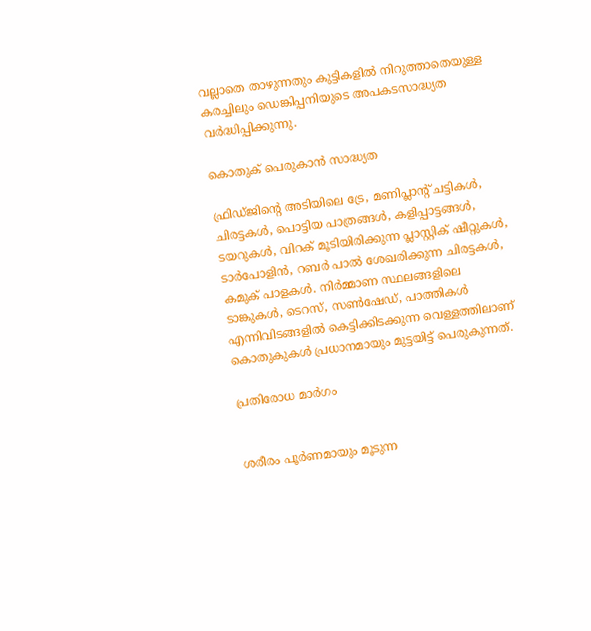വല്ലാതെ താഴുന്നതും കുട്ടികളിൽ നിറുത്താതെയുള്ള കരച്ചിലും ഡെങ്കിപ്പനിയുടെ അപകടസാദ്ധ്യത വർദ്ധിപ്പിക്കുന്നു.

കൊതുക് പെരുകാൻ സാദ്ധ്യത

ഫ്രിഡ്ജിന്റെ അടിയിലെ ട്രേ, മണിപ്ലാന്റ് ചട്ടികൾ, ചിരട്ടകൾ, പൊട്ടിയ പാത്രങ്ങൾ, കളിപ്പാട്ടങ്ങൾ, ടയറുകൾ, വിറക് മൂടിയിരിക്കുന്ന പ്ലാസ്റ്റിക് ഷീറ്റുകൾ, ടാർപോളിൻ, റബർ പാൽ ശേഖരിക്കുന്ന ചിരട്ടകൾ, കമുക് പാളകൾ. നിർമ്മാണ സ്ഥലങ്ങളിലെ ടാങ്കുകൾ, ടെറസ്, സൺഷേഡ്, പാത്തികൾ എന്നിവിടങ്ങളിൽ കെട്ടിക്കിടക്കുന്ന വെള്ളത്തിലാണ് കൊതുകുകൾ പ്രധാനമായും മുട്ടയിട്ട് പെരുകുന്നത്.

പ്രതിരോധ മാർഗം


ശരീരം പൂർണമായും മൂടുന്ന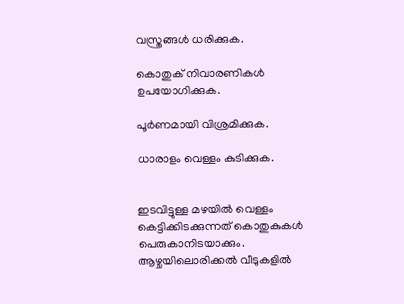വസ്ത്രങ്ങൾ ധരിക്കുക.

കൊതുക് നിവാരണികൾ ഉപയോഗിക്കുക.

പൂർണമായി വിശ്രമിക്കുക.

ധാരാളം വെള്ളം കുടിക്കുക.


ഇടവിട്ടുള്ള മഴയിൽ വെള്ളം കെട്ടിക്കിടക്കുന്നത് കൊതുകുകൾ പെരുകാനിടയാക്കും. ആഴ്ചയിലൊരിക്കൽ വീടുകളിൽ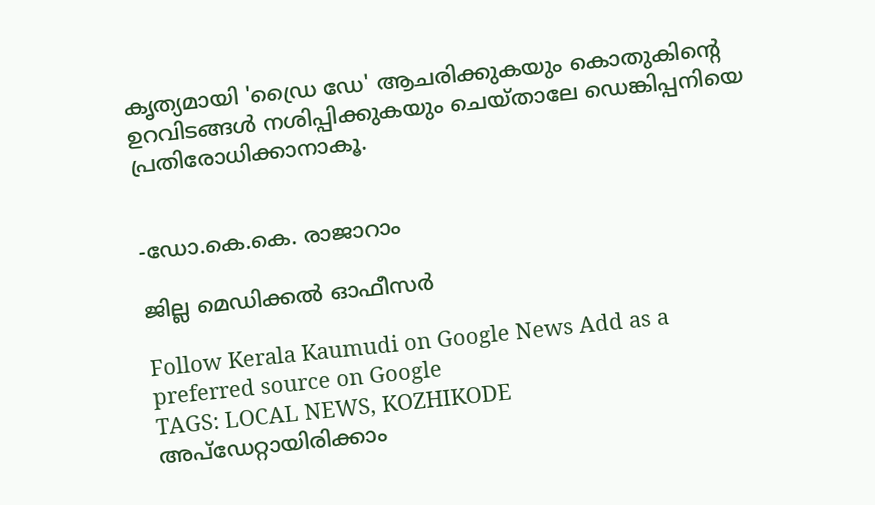കൃത്യമായി 'ഡ്രൈ ഡേ' ആചരിക്കുകയും കൊതുകിന്റെ ഉറവിടങ്ങൾ നശിപ്പിക്കുകയും ചെയ്താലേ ഡെങ്കിപ്പനിയെ പ്രതിരോധിക്കാനാകൂ.


-ഡോ.കെ.കെ. രാജാറാം

ജില്ല മെഡിക്കൽ ഓഫീസർ

Follow Kerala Kaumudi on Google News Add as a preferred source on Google
TAGS: LOCAL NEWS, KOZHIKODE
അപ്ഡേറ്റായിരിക്കാം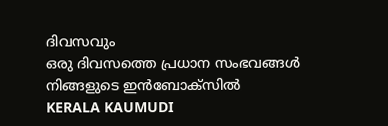ദിവസവും
ഒരു ദിവസത്തെ പ്രധാന സംഭവങ്ങൾ നിങ്ങളുടെ ഇൻബോക്സിൽ
KERALA KAUMUDI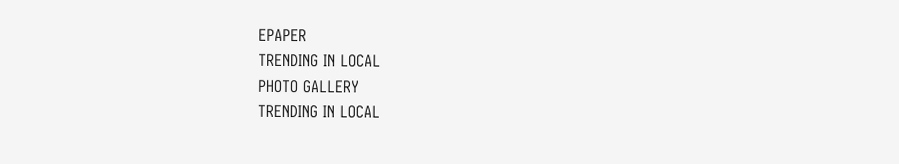EPAPER
TRENDING IN LOCAL
PHOTO GALLERY
TRENDING IN LOCAL